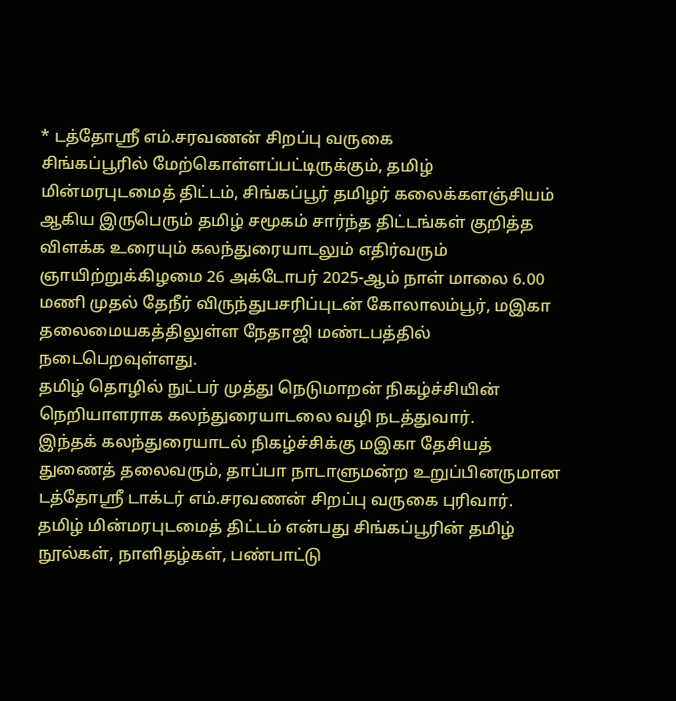* டத்தோஸ்ரீ எம்.சரவணன் சிறப்பு வருகை
சிங்கப்பூரில் மேற்கொள்ளப்பட்டிருக்கும், தமிழ் மின்மரபுடமைத் திட்டம், சிங்கப்பூர் தமிழர் கலைக்களஞ்சியம் ஆகிய இருபெரும் தமிழ் சமூகம் சார்ந்த திட்டங்கள் குறித்த விளக்க உரையும் கலந்துரையாடலும் எதிர்வரும் ஞாயிற்றுக்கிழமை 26 அக்டோபர் 2025-ஆம் நாள் மாலை 6.00 மணி முதல் தேநீர் விருந்துபசரிப்புடன் கோலாலம்பூர், மஇகா தலைமையகத்திலுள்ள நேதாஜி மண்டபத்தில் நடைபெறவுள்ளது.
தமிழ் தொழில் நுட்பர் முத்து நெடுமாறன் நிகழ்ச்சியின் நெறியாளராக கலந்துரையாடலை வழி நடத்துவார்.
இந்தக் கலந்துரையாடல் நிகழ்ச்சிக்கு மஇகா தேசியத் துணைத் தலைவரும், தாப்பா நாடாளுமன்ற உறுப்பினருமான டத்தோஸ்ரீ டாக்டர் எம்.சரவணன் சிறப்பு வருகை புரிவார்.
தமிழ் மின்மரபுடமைத் திட்டம் என்பது சிங்கப்பூரின் தமிழ் நூல்கள், நாளிதழ்கள், பண்பாட்டு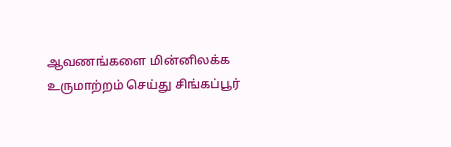ஆவணங்களை மின்னிலக்க உருமாற்றம் செய்து சிங்கப்பூர்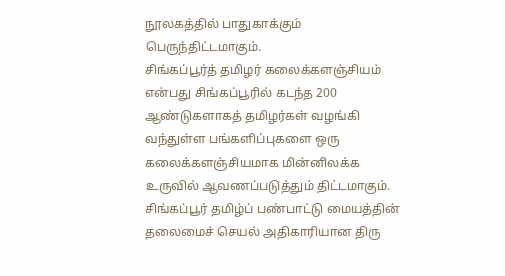நூலகத்தில் பாதுகாக்கும் பெருந்திட்டமாகும்.
சிங்கப்பூர்த் தமிழர் கலைக்களஞ்சியம் என்பது சிங்கப்பூரில் கடந்த 200 ஆண்டுகளாகத் தமிழர்கள் வழங்கி வந்துள்ள பங்களிப்புகளை ஒரு கலைக்களஞ்சியமாக மின்னிலக்க உருவில் ஆவணப்படுத்தும் திட்டமாகும்.
சிங்கப்பூர் தமிழ்ப் பண்பாட்டு மையத்தின் தலைமைச் செயல் அதிகாரியான திரு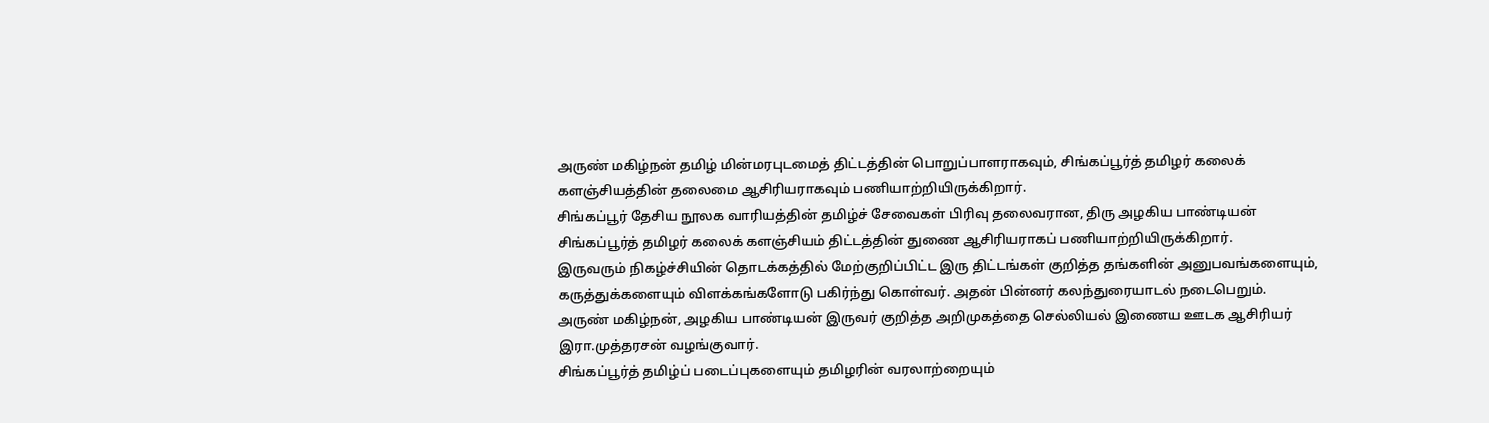அருண் மகிழ்நன் தமிழ் மின்மரபுடமைத் திட்டத்தின் பொறுப்பாளராகவும், சிங்கப்பூர்த் தமிழர் கலைக் களஞ்சியத்தின் தலைமை ஆசிரியராகவும் பணியாற்றியிருக்கிறார்.
சிங்கப்பூர் தேசிய நூலக வாரியத்தின் தமிழ்ச் சேவைகள் பிரிவு தலைவரான, திரு அழகிய பாண்டியன் சிங்கப்பூர்த் தமிழர் கலைக் களஞ்சியம் திட்டத்தின் துணை ஆசிரியராகப் பணியாற்றியிருக்கிறார்.
இருவரும் நிகழ்ச்சியின் தொடக்கத்தில் மேற்குறிப்பிட்ட இரு திட்டங்கள் குறித்த தங்களின் அனுபவங்களையும், கருத்துக்களையும் விளக்கங்களோடு பகிர்ந்து கொள்வர். அதன் பின்னர் கலந்துரையாடல் நடைபெறும்.
அருண் மகிழ்நன், அழகிய பாண்டியன் இருவர் குறித்த அறிமுகத்தை செல்லியல் இணைய ஊடக ஆசிரியர் இரா.முத்தரசன் வழங்குவார்.
சிங்கப்பூர்த் தமிழ்ப் படைப்புகளையும் தமிழரின் வரலாற்றையும்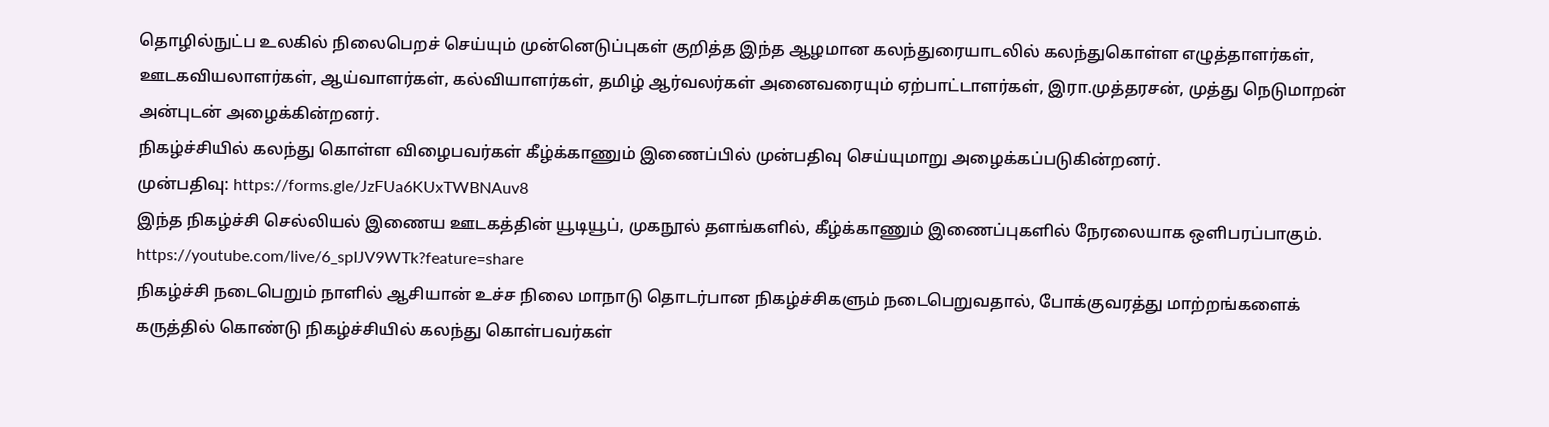தொழில்நுட்ப உலகில் நிலைபெறச் செய்யும் முன்னெடுப்புகள் குறித்த இந்த ஆழமான கலந்துரையாடலில் கலந்துகொள்ள எழுத்தாளர்கள், ஊடகவியலாளர்கள், ஆய்வாளர்கள், கல்வியாளர்கள், தமிழ் ஆர்வலர்கள் அனைவரையும் ஏற்பாட்டாளர்கள், இரா.முத்தரசன், முத்து நெடுமாறன் அன்புடன் அழைக்கின்றனர்.
நிகழ்ச்சியில் கலந்து கொள்ள விழைபவர்கள் கீழ்க்காணும் இணைப்பில் முன்பதிவு செய்யுமாறு அழைக்கப்படுகின்றனர்.
முன்பதிவு: https://forms.gle/JzFUa6KUxTWBNAuv8
இந்த நிகழ்ச்சி செல்லியல் இணைய ஊடகத்தின் யூடியூப், முகநூல் தளங்களில், கீழ்க்காணும் இணைப்புகளில் நேரலையாக ஒளிபரப்பாகும்.
https://youtube.com/live/6_spIJV9WTk?feature=share
நிகழ்ச்சி நடைபெறும் நாளில் ஆசியான் உச்ச நிலை மாநாடு தொடர்பான நிகழ்ச்சிகளும் நடைபெறுவதால், போக்குவரத்து மாற்றங்களைக் கருத்தில் கொண்டு நிகழ்ச்சியில் கலந்து கொள்பவர்கள்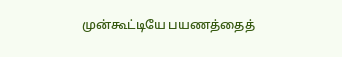முன்கூட்டியே பயணத்தைத்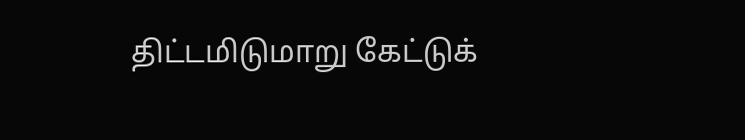திட்டமிடுமாறு கேட்டுக்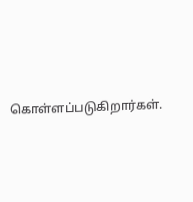கொள்ளப்படுகிறார்கள்.